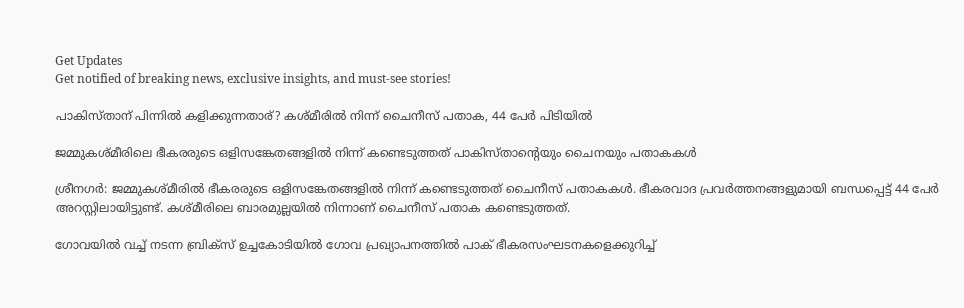Get Updates
Get notified of breaking news, exclusive insights, and must-see stories!

പാകിസ്താന് പിന്നില്‍ കളിക്കുന്നതാര്? കശ്മീരില്‍ നിന്ന് ചൈനീസ് പതാക, 44 പേര്‍ പിടിയില്‍

ജമ്മുകശ്മീരിലെ ഭീകരരുടെ ഒളിസങ്കേതങ്ങളില്‍ നിന്ന് കണ്ടെടുത്തത് പാകിസ്താന്റെയും ചൈനയും പതാകകള്‍

ശ്രീനഗര്‍: ജമ്മുകശ്മീരില്‍ ഭീകരരുടെ ഒളിസങ്കേതങ്ങളില്‍ നിന്ന് കണ്ടെടുത്തത് ചൈനീസ് പതാകകള്‍. ഭീകരവാദ പ്രവര്‍ത്തനങ്ങളുമായി ബന്ധപ്പെട്ട് 44 പേര്‍ അറസ്റ്റിലായിട്ടുണ്ട്. കശ്മീരിലെ ബാരമുല്ലയില്‍ നിന്നാണ് ചൈനീസ് പതാക കണ്ടെടുത്തത്.

ഗോവയില്‍ വച്ച് നടന്ന ബ്രിക്‌സ് ഉച്ചകോടിയില്‍ ഗോവ പ്രഖ്യാപനത്തില്‍ പാക് ഭീകരസംഘടനകളെക്കുറിച്ച്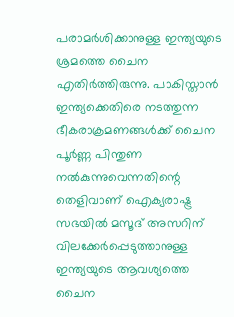പരാമര്‍ശിക്കാനുള്ള ഇന്ത്യയുടെ ശ്രമത്തെ ചൈന എതിര്‍ത്തിരുന്നു. പാകിസ്താന്‍ ഇന്ത്യക്കെതിരെ നടത്തുന്ന ഭീകരാക്രമണങ്ങള്‍ക്ക് ചൈന പൂര്‍ണ്ണ പിന്തുണ നല്‍കുന്നുവെന്നതിന്റെ തെളിവാണ് ഐക്യരാഷ്ട്ര സഭയില്‍ മസൂദ് അസറിന് വിലക്കേര്‍പ്പെടുത്താനുള്ള ഇന്ത്യയുടെ ആവശ്യത്തെ ചൈന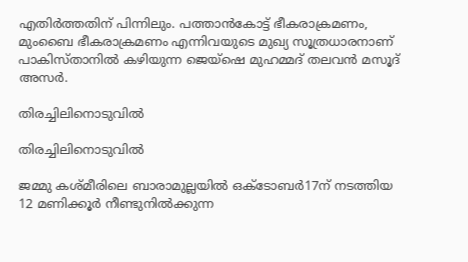എതിര്‍ത്തതിന് പിന്നിലും. പത്താന്‍കോട്ട് ഭീകരാക്രമണം, മുംബൈ ഭീകരാക്രമണം എന്നിവയുടെ മുഖ്യ സൂത്രധാരനാണ് പാകിസ്താനില്‍ കഴിയുന്ന ജെയ്‌ഷെ മുഹമ്മദ് തലവന്‍ മസൂദ് അസര്‍.

തിരച്ചിലിനൊടുവില്‍

തിരച്ചിലിനൊടുവില്‍

ജമ്മു കശ്മീരിലെ ബാരാമുല്ലയില്‍ ഒക്ടോബര്‍17ന് നടത്തിയ 12 മണിക്കൂര്‍ നീണ്ടുനില്‍ക്കുന്ന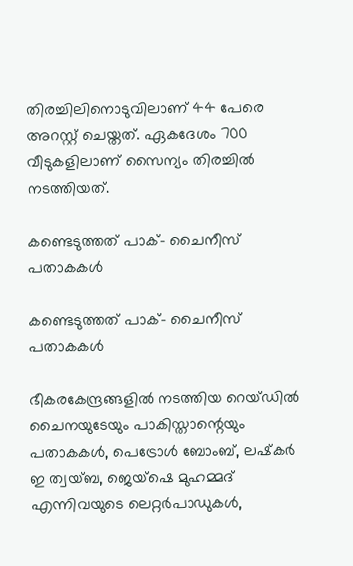തിരച്ചിലിനൊടുവിലാണ് 44 പേരെ അറസ്റ്റ് ചെയ്തത്. ഏകദേശം 700 വീടുകളിലാണ് സൈന്യം തിരച്ചില്‍ നടത്തിയത്.

കണ്ടെടുത്തത് പാക്- ചൈനീസ് പതാകകള്‍

കണ്ടെടുത്തത് പാക്- ചൈനീസ് പതാകകള്‍

ഭീകരകേന്ദ്രങ്ങളില്‍ നടത്തിയ റെയ്ഡില്‍ ചൈനയുടേയും പാകിസ്താന്റെയും പതാകകള്‍, പെട്രോള്‍ ബോംബ്, ലഷ്‌കര്‍ ഇ ത്വയ്ബ, ജെയ്‌ഷെ മുഹമ്മദ് എന്നിവയുടെ ലെറ്റര്‍പാഡുകള്‍,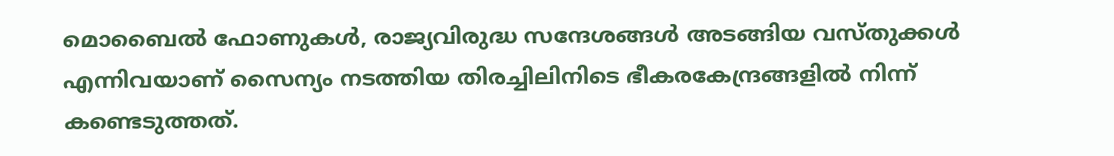മൊബൈല്‍ ഫോണുകള്‍, രാജ്യവിരുദ്ധ സന്ദേശങ്ങള്‍ അടങ്ങിയ വസ്തുക്കള്‍ എന്നിവയാണ് സൈന്യം നടത്തിയ തിരച്ചിലിനിടെ ഭീകരകേന്ദ്രങ്ങളില്‍ നിന്ന് കണ്ടെടുത്തത്.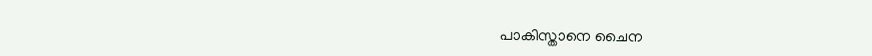പാകിസ്താനെ ചൈന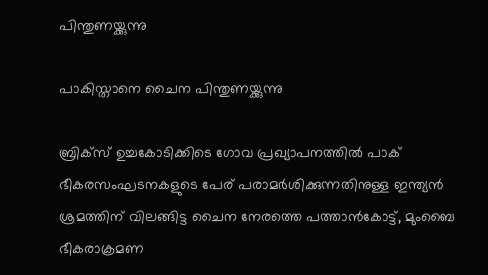പിന്തുണയ്ക്കുന്നു

പാകിസ്താനെ ചൈന പിന്തുണയ്ക്കുന്നു

ബ്രിക്‌സ് ഉച്ചകോടിക്കിടെ ഗോവ പ്രഖ്യാപനത്തില്‍ പാക് ഭീകരസംഘടനകളുടെ പേര് പരാമര്‍ശിക്കുന്നതിനുള്ള ഇന്ത്യന്‍ ശ്രമത്തിന് വിലങ്ങിട്ട ചൈന നേരത്തെ പത്താന്‍കോട്ട്, മുംബൈ ഭീകരാക്രമണ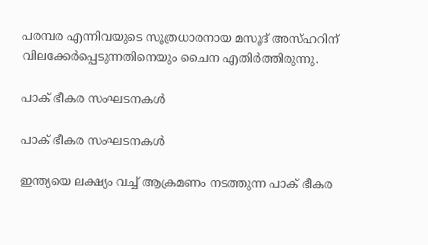പരമ്പര എന്നിവയുടെ സൂത്രധാരനായ മസൂദ് അസ്ഹറിന് വിലക്കേര്‍പ്പെടുന്നതിനെയും ചൈന എതിര്‍ത്തിരുന്നു.

പാക് ഭീകര സംഘടനകള്‍

പാക് ഭീകര സംഘടനകള്‍

ഇന്ത്യയെ ലക്ഷ്യം വച്ച് ആക്രമണം നടത്തുന്ന പാക് ഭീകര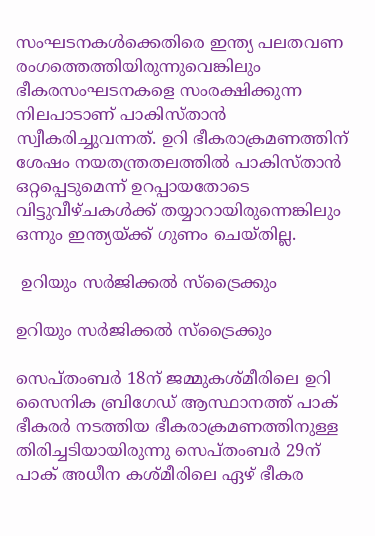സംഘടനകള്‍ക്കെതിരെ ഇന്ത്യ പലതവണ രംഗത്തെത്തിയിരുന്നുവെങ്കിലും ഭീകരസംഘടനകളെ സംരക്ഷിക്കുന്ന നിലപാടാണ് പാകിസ്താന്‍ സ്വീകരിച്ചുവന്നത്. ഉറി ഭീകരാക്രമണത്തിന് ശേഷം നയതന്ത്രതലത്തില്‍ പാകിസ്താന്‍ ഒറ്റപ്പെടുമെന്ന് ഉറപ്പായതോടെ വിട്ടുവീഴ്ചകള്‍ക്ക് തയ്യാറായിരുന്നെങ്കിലും ഒന്നും ഇന്ത്യയ്ക്ക് ഗുണം ചെയ്തില്ല.

 ഉറിയും സര്‍ജിക്കല്‍ സ്‌ട്രൈക്കും

ഉറിയും സര്‍ജിക്കല്‍ സ്‌ട്രൈക്കും

സെപ്തംബര്‍ 18ന് ജമ്മുകശ്മീരിലെ ഉറി സൈനിക ബ്രിഗേഡ് ആസ്ഥാനത്ത് പാക് ഭീകരര്‍ നടത്തിയ ഭീകരാക്രമണത്തിനുള്ള തിരിച്ചടിയായിരുന്നു സെപ്തംബര്‍ 29ന് പാക് അധീന കശ്മീരിലെ ഏഴ് ഭീകര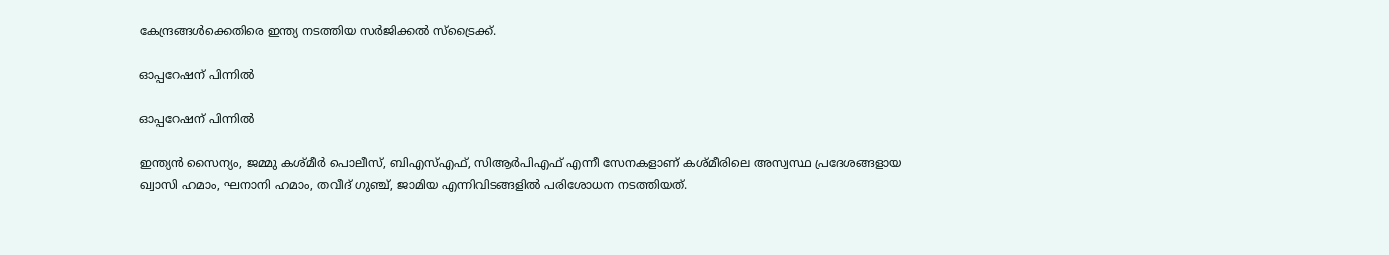കേന്ദ്രങ്ങള്‍ക്കെതിരെ ഇന്ത്യ നടത്തിയ സര്‍ജിക്കല്‍ സ്‌ട്രൈക്ക്.

ഓപ്പറേഷന് പിന്നില്‍

ഓപ്പറേഷന് പിന്നില്‍

ഇന്ത്യന്‍ സൈന്യം, ജമ്മു കശ്മീര്‍ പൊലീസ്, ബിഎസ്എഫ്, സിആര്‍പിഎഫ് എന്നീ സേനകളാണ് കശ്മീരിലെ അസ്വസ്ഥ പ്രദേശങ്ങളായ ഖ്വാസി ഹമാം, ഘനാനി ഹമാം, തവീദ് ഗുഞ്ച്, ജാമിയ എന്നിവിടങ്ങളില്‍ പരിശോധന നടത്തിയത്.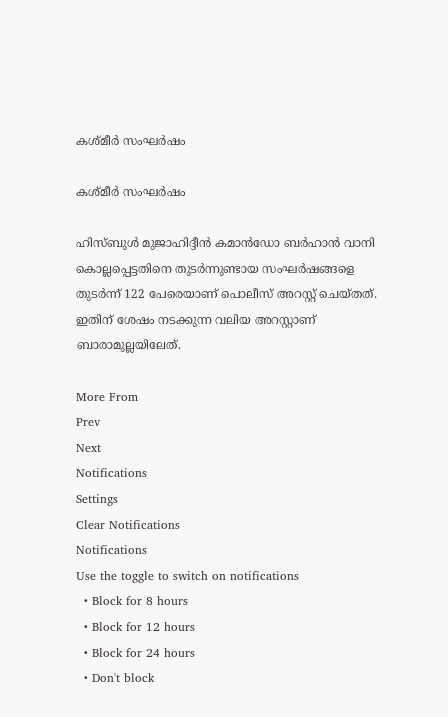കശ്മീര്‍ സംഘര്‍ഷം

കശ്മീര്‍ സംഘര്‍ഷം

ഹിസ്ബുള്‍ മുജാഹിദ്ദീന്‍ കമാന്‍ഡോ ബര്‍ഹാന്‍ വാനി കൊല്ലപ്പെട്ടതിനെ തുടര്‍ന്നുണ്ടായ സംഘര്‍ഷങ്ങളെ തുടര്‍ന്ന് 122 പേരെയാണ് പൊലീസ് അറസ്റ്റ് ചെയ്തത്. ഇതിന് ശേഷം നടക്കുന്ന വലിയ അറസ്റ്റാണ് ബാരാമുല്ലയിലേത്.

More From
Prev
Next
Notifications
Settings
Clear Notifications
Notifications
Use the toggle to switch on notifications
  • Block for 8 hours
  • Block for 12 hours
  • Block for 24 hours
  • Don't block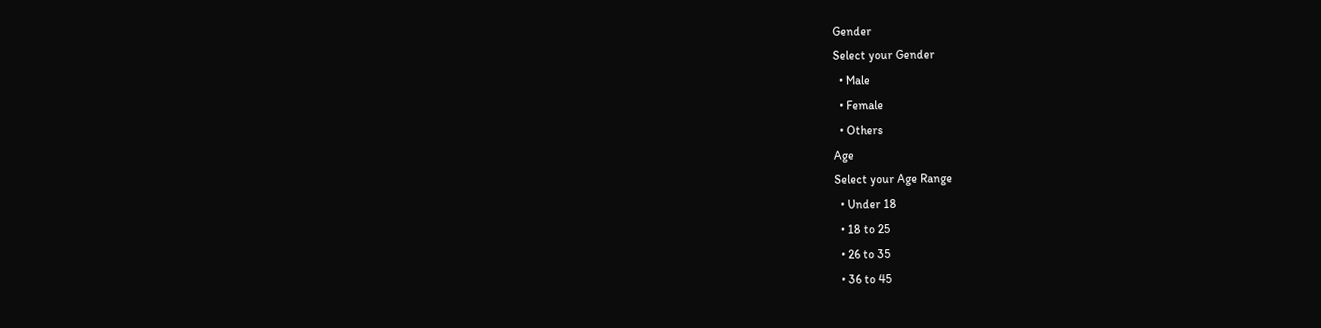Gender
Select your Gender
  • Male
  • Female
  • Others
Age
Select your Age Range
  • Under 18
  • 18 to 25
  • 26 to 35
  • 36 to 45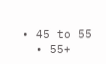• 45 to 55
  • 55+